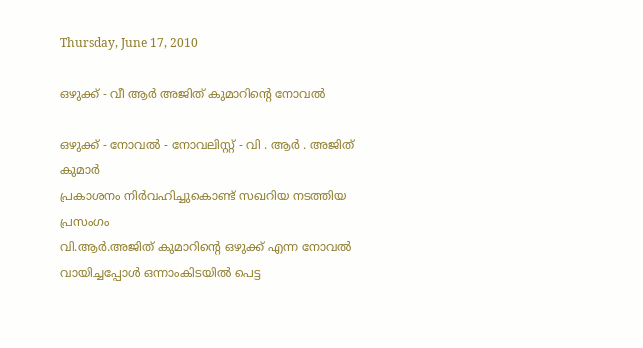Thursday, June 17, 2010

ഒഴുക്ക് - വീ ആര്‍ അജിത്‌ കുമാറിന്റെ നോവല്‍

ഒഴുക്ക് - നോവല്‍ - നോവലിസ്റ്റ് - വി . ആര്‍ . അജിത്‌ കുമാര്‍
പ്രകാശനം നിര്‍വഹിച്ചുകൊണ്ട് സഖറിയ നടത്തിയ പ്രസംഗം
വി.ആര്‍.അജിത്‌ കുമാറിന്റെ ഒഴുക്ക് എന്ന നോവല്‍ വായിച്ചപ്പോള്‍ ഒന്നാംകിടയില്‍ പെട്ട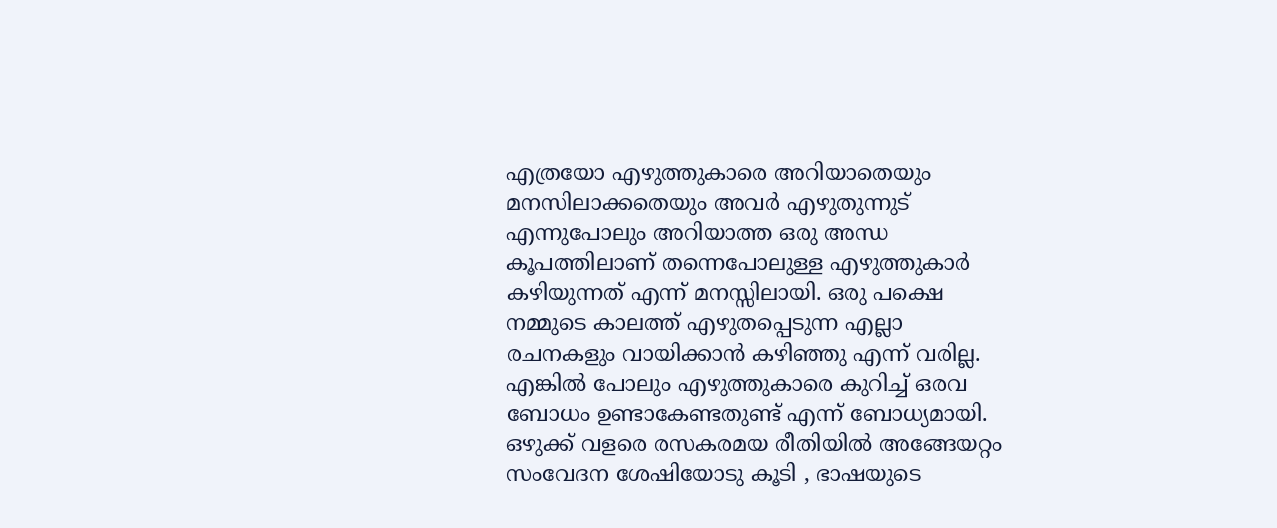എത്രയോ എഴുത്തുകാരെ അറിയാതെയും മനസിലാക്കതെയും അവര്‍ എഴുതുന്നുട് എന്നുപോലും അറിയാത്ത ഒരു അന്ധ കൂപത്തിലാണ് തന്നെപോലുള്ള എഴുത്തുകാര്‍ കഴിയുന്നത് എന്ന് മനസ്സിലായി. ഒരു പക്ഷെ നമ്മുടെ കാലത്ത് എഴുതപ്പെടുന്ന എല്ലാ രചനകളും വായിക്കാന്‍ കഴിഞ്ഞു എന്ന് വരില്ല. എങ്കില്‍ പോലും എഴുത്തുകാരെ കുറിച്ച് ഒരവ ബോധം ഉണ്ടാകേണ്ടതുണ്ട് എന്ന് ബോധ്യമായി. ഒഴുക്ക് വളരെ രസകരമയ രീതിയില്‍ അങ്ങേയറ്റം സംവേദന ശേഷിയോടു കൂടി , ഭാഷയുടെ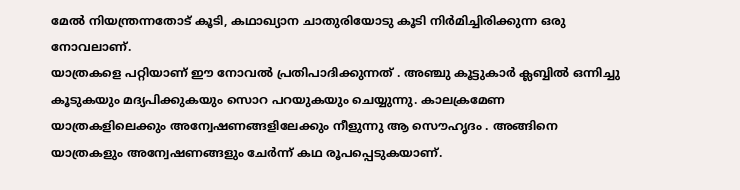മേല്‍ നിയന്ത്രന്നതോട് കൂടി, കഥാഖ്യാന ചാതുരിയോടു കൂടി നിര്‍മിച്ചിരിക്കുന്ന ഒരു നോവലാണ്‌.
യാത്രകളെ പറ്റിയാണ് ഈ നോവല്‍ പ്രതിപാദിക്കുന്നത് . അഞ്ചു കൂട്ടുകാര്‍ ക്ലബ്ബില്‍ ഒന്നിച്ചു കൂടുകയും മദ്യപിക്കുകയും സൊറ പറയുകയും ചെയ്യുന്നു. കാലക്രമേണ യാത്രകളിലെക്കും അന്വേഷണങ്ങളിലേക്കും നീളുന്നു ആ സൌഹൃദം . അങ്ങിനെ യാത്രകളും അന്വേഷണങ്ങളും ചേര്‍ന്ന് കഥ രൂപപ്പെടുകയാണ്.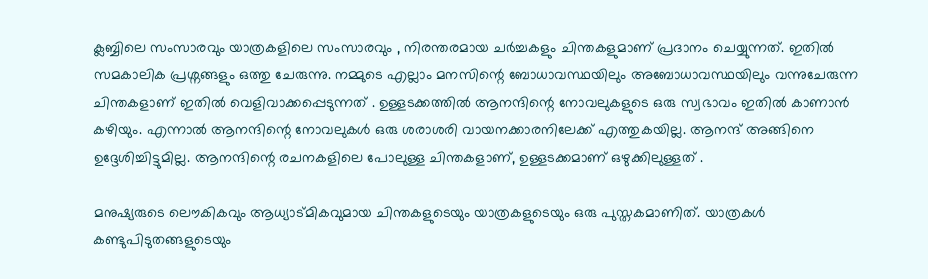ക്ലബ്ബിലെ സംസാരവും യാത്രകളിലെ സംസാരവും , നിരന്തരമായ ചര്‍ച്ചകളും ചിന്തകളുമാണ് പ്രദാനം ചെയ്യുന്നത്. ഇതില്‍ സമകാലിക പ്രശ്നങ്ങളും ഒത്തു ചേരുന്നു. നമ്മുടെ എല്ലാം മനസിന്റെ ബോധാവസ്ഥയിലും അബോധാവസ്ഥയിലും വന്നുചേരുന്ന ചിന്തകളാണ് ഇതില്‍ വെളിവാക്കപ്പെടുന്നത് . ഉള്ളടക്കത്തില്‍ ആനന്ദിന്റെ നോവലുകളുടെ ഒരു സ്വഭാവം ഇതില്‍ കാണാന്‍ കഴിയും. എന്നാല്‍ ആനന്ദിന്റെ നോവലുകള്‍ ഒരു ശരാശരി വായനക്കാരനിലേക്ക് എത്തുകയില്ല. ആനന്ദ്‌ അങ്ങിനെ ഉദ്ദേശിച്ചിട്ടുമില്ല. ആനന്ദിന്റെ രചനകളിലെ പോലുള്ള ചിന്തകളാണ്, ഉള്ളടക്കമാണ്‌ ഒഴുക്കിലുള്ളത് .

മനുഷ്യരുടെ ലൌകികവും ആധ്യാട്മികവുമായ ചിന്തകളുടെയും യാത്രകളുടെയും ഒരു പുസ്തകമാണിത്. യാത്രകള്‍ കണ്ടുപിടുതങ്ങളുടെയും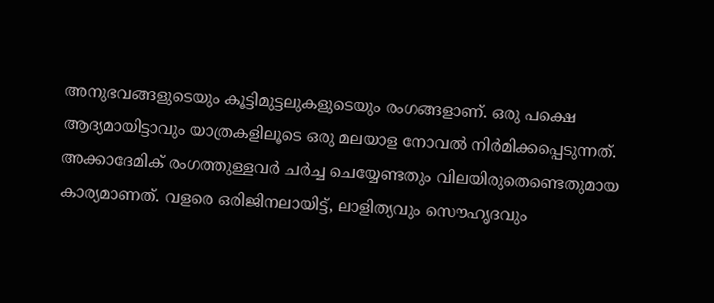അനുഭവങ്ങളുടെയും കൂട്ടിമുട്ടലുകളുടെയും രംഗങ്ങളാണ്. ഒരു പക്ഷെ ആദ്യമായിട്ടാവും യാത്രകളിലൂടെ ഒരു മലയാള നോവല്‍ നിര്‍മിക്കപ്പെടുന്നത്. അക്കാദേമിക് രംഗത്തുള്ളവര്‍ ചര്‍ച്ച ചെയ്യേണ്ടതും വിലയിരുതെണ്ടെതുമായ കാര്യമാണത്. വളരെ ഒരിജിനലായിട്ട്, ലാളിത്യവും സൌഹൃദവും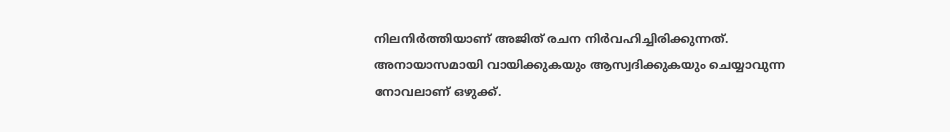നിലനിര്‍ത്തിയാണ് അജിത്‌ രചന നിര്‍വഹിച്ചിരിക്കുന്നത്. അനായാസമായി വായിക്കുകയും ആസ്വദിക്കുകയും ചെയ്യാവുന്ന നോവലാണ്‌ ഒഴുക്ക്.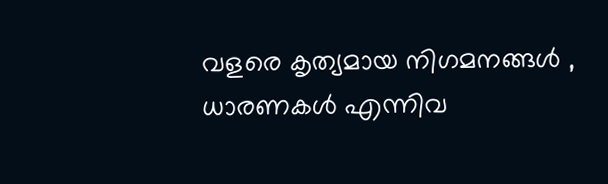വളരെ കൃത്യമായ നിഗമനങ്ങള്‍ , ധാരണകള്‍ എന്നിവ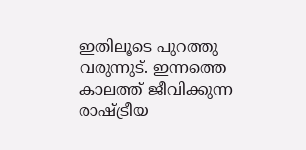ഇതിലൂടെ പുറത്തു വരുന്നുട്. ഇന്നത്തെ കാലത്ത് ജീവിക്കുന്ന രാഷ്ട്രീയ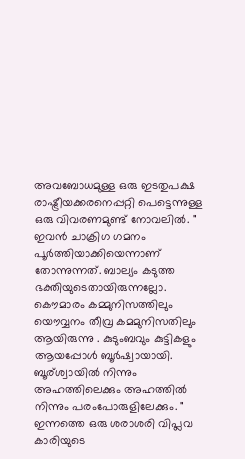അവബോധമുള്ള ഒരു ഇടതുപക്ഷ രാഷ്ട്രീയക്കരനെപ്പറ്റി പെട്ടെന്നുള്ള ഒരു വിവരണമുണ്ട് നോവലില്‍. " ഇവന്‍ ചാക്രിഗ ഗമനം പൂര്‍ത്തിയാക്കിയെന്നാണ് തോന്നുന്നത്. ബാല്യം കടുത്ത ഭക്തിയുടെതായിരുന്നല്ലോ. കൌമാരം കമ്മുനിസത്തിലും യൌവ്വനം തീവ്ര കമമുനിസതിലും ആയിരുന്നു . കുടുംബവും കുട്ടികളും ആയപ്പോള്‍ ബൂര്‍ഷ്വായായി. ബൂര്ശ്വായില്‍ നിന്നും അഹത്തിലെക്കും അഹത്തില്‍ നിന്നും പരംപോരുളിലേക്കും. " ഇന്നത്തെ ഒരു ശരാശരി വിപ്ലവ കാരിയുടെ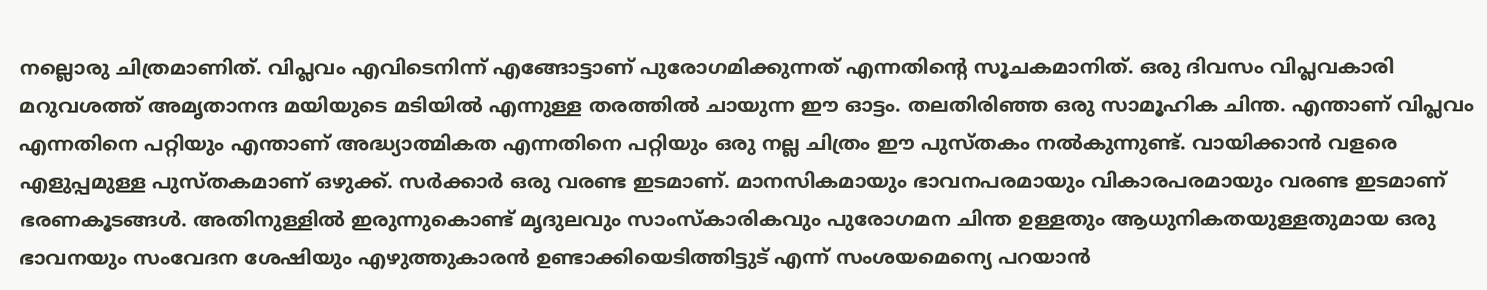നല്ലൊരു ചിത്രമാണിത്. വിപ്ലവം എവിടെനിന്ന് എങ്ങോട്ടാണ് പുരോഗമിക്കുന്നത് എന്നതിന്റെ സൂചകമാനിത്. ഒരു ദിവസം വിപ്ലവകാരി മറുവശത്ത് അമൃതാനന്ദ മയിയുടെ മടിയില്‍ എന്നുള്ള തരത്തില്‍ ചായുന്ന ഈ ഓട്ടം. തലതിരിഞ്ഞ ഒരു സാമൂഹിക ചിന്ത. എന്താണ് വിപ്ലവം എന്നതിനെ പറ്റിയും എന്താണ് അദ്ധ്യാത്മികത എന്നതിനെ പറ്റിയും ഒരു നല്ല ചിത്രം ഈ പുസ്തകം നല്‍കുന്നുണ്ട്. വായിക്കാന്‍ വളരെ എളുപ്പമുള്ള പുസ്തകമാണ് ഒഴുക്ക്. സര്‍ക്കാര്‍ ഒരു വരണ്ട ഇടമാണ്. മാനസികമായും ഭാവനപരമായും വികാരപരമായും വരണ്ട ഇടമാണ് ഭരണകൂടങ്ങള്‍. അതിനുള്ളില്‍ ഇരുന്നുകൊണ്ട് മൃദുലവും സാംസ്കാരികവും പുരോഗമന ചിന്ത ഉള്ളതും ആധുനികതയുള്ളതുമായ ഒരു ഭാവനയും സംവേദന ശേഷിയും എഴുത്തുകാരന്‍ ഉണ്ടാക്കിയെടിത്തിട്ടുട് എന്ന് സംശയമെന്യെ പറയാന്‍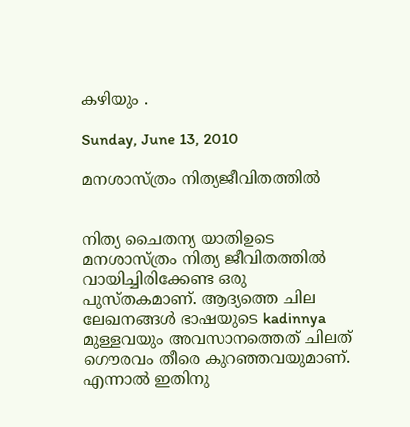കഴിയും .

Sunday, June 13, 2010

മനശാസ്ത്രം നിത്യജീവിതത്തില്‍


നിത്യ ചൈതന്യ യാതിഉടെ മനശാസ്ത്രം നിത്യ ജീവിതത്തില്‍ വായിച്ചിരിക്കേണ്ട ഒരു പുസ്തകമാണ്. ആദ്യത്തെ ചില ലേഖനങ്ങള്‍ ഭാഷയുടെ kadinnya മുള്ളവയും അവസാനത്തെത് ചിലത് ഗൌരവം തീരെ കുറഞ്ഞവയുമാണ്. എന്നാല്‍ ഇതിനു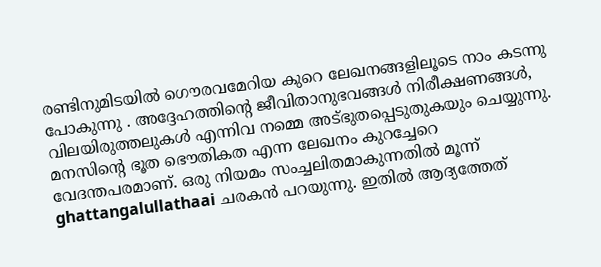രണ്ടിനുമിടയില്‍ ഗൌരവമേറിയ കുറെ ലേഖനങ്ങളിലൂടെ നാം കടന്നു പോകുന്നു . അദ്ദേഹത്തിന്റെ ജീവിതാനുഭവങ്ങള്‍ നിരീക്ഷണങ്ങള്‍, വിലയിരുത്തലുകള്‍ എന്നിവ നമ്മെ അട്ഭുതപ്പെടുതുകയും ചെയ്യുന്നു. മനസിന്റെ ഭൂത ഭൌതികത എന്ന ലേഖനം കുറച്ചേറെ വേദന്തപരമാണ്. ഒരു നിയമം സംച്ചലിതമാകുന്നതില്‍ മൂന്ന് ghattangalullathaai ചരകന്‍ പറയുന്നു. ഇതില്‍ ആദ്യത്തേത്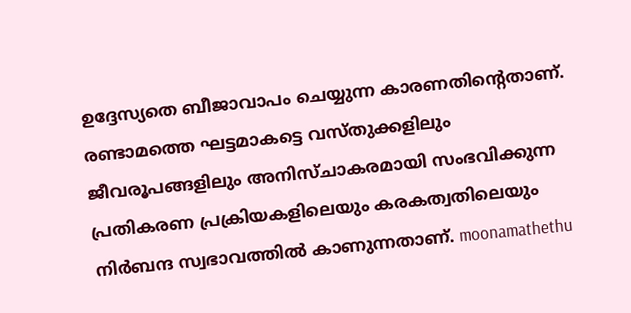ഉദ്ദേസ്യതെ ബീജാവാപം ചെയ്യുന്ന കാരണതിന്റെതാണ്. രണ്ടാമത്തെ ഘട്ടമാകട്ടെ വസ്തുക്കളിലും ജീവരൂപങ്ങളിലും അനിസ്ചാകരമായി സംഭവിക്കുന്ന പ്രതികരണ പ്രക്രിയകളിലെയും കരകത്വതിലെയും നിര്‍ബന്ദ സ്വഭാവത്തില്‍ കാണുന്നതാണ്. moonamathethu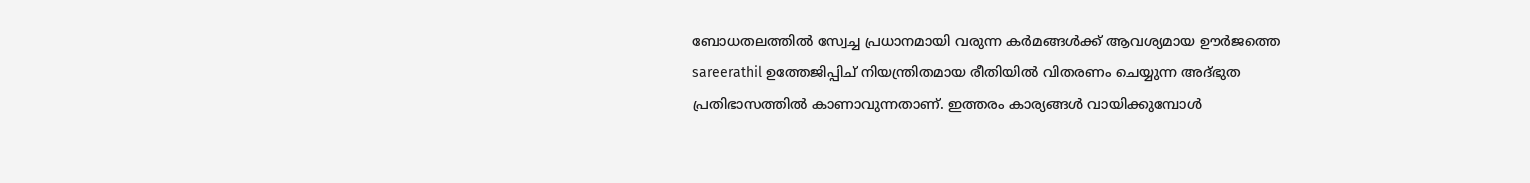ബോധതലത്തില്‍ സ്വേച്ച പ്രധാനമായി വരുന്ന കര്‍മങ്ങള്‍ക്ക് ആവശ്യമായ ഊര്‍ജത്തെ sareerathil ഉത്തേജിപ്പിച് നിയന്ത്രിതമായ രീതിയില്‍ വിതരണം ചെയ്യുന്ന അദ്ഭുത പ്രതിഭാസത്തില്‍ കാണാവുന്നതാണ്. ഇത്തരം കാര്യങ്ങള്‍ വായിക്കുമ്പോള്‍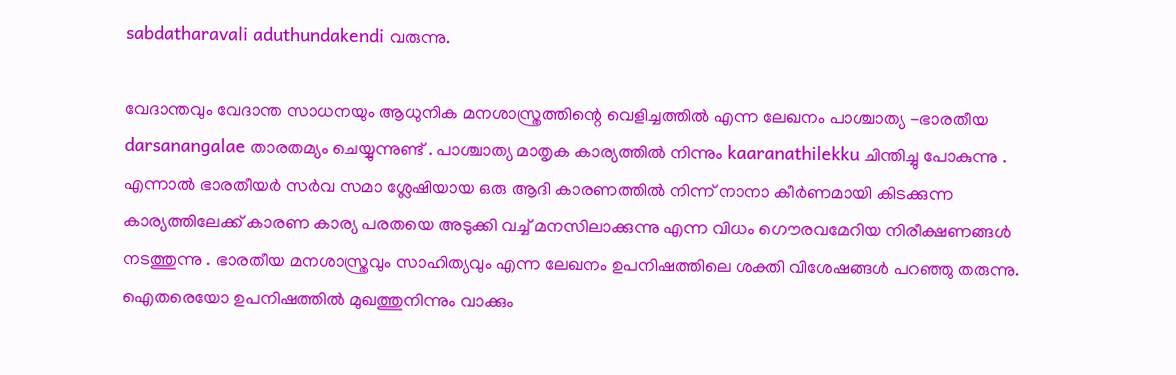sabdatharavali aduthundakendi വരുന്നു.

വേദാന്തവും വേദാന്ത സാധനയും ആധുനിക മനശാസ്ത്രത്തിന്റെ വെളിച്ചത്തില്‍ എന്ന ലേഖനം പാശ്ചാത്യ -ഭാരതീയ darsanangalae താരതമ്യം ചെയ്യുന്നുണ്ട് . പാശ്ചാത്യ മാതൃക കാര്യത്തില്‍ നിന്നും kaaranathilekku ചിന്തിച്ചു പോകുന്നു . എന്നാല്‍ ഭാരതീയര്‍ സര്‍വ സമാ ശ്ലേഷിയായ ഒരു ആദി കാരണത്തില്‍ നിന്ന് നാനാ കീര്‍ണമായി കിടക്കുന്ന കാര്യത്തിലേക്ക് കാരണ കാര്യ പരതയെ അടുക്കി വച്ച് മനസിലാക്കുന്നു എന്ന വിധം ഗൌരവമേറിയ നിരീക്ഷണങ്ങള്‍ നടത്തുന്നു . ഭാരതീയ മനശാസ്ത്രവും സാഹിത്യവും എന്ന ലേഖനം ഉപനിഷത്തിലെ ശക്തി വിശേഷങ്ങള്‍ പറഞ്ഞു തരുന്നു. ഐതരെയോ ഉപനിഷത്തില്‍ മുഖത്തുനിന്നും വാക്കും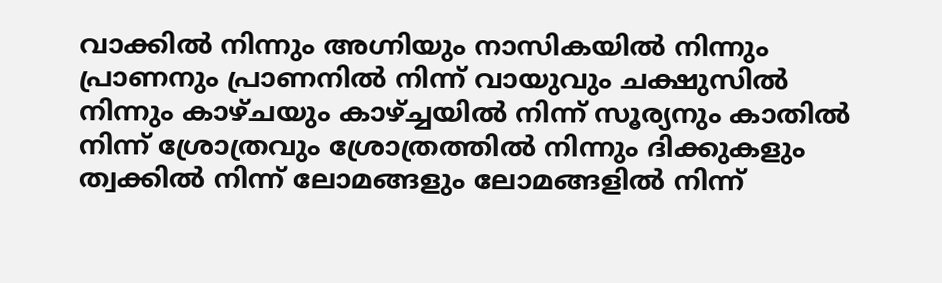വാക്കില്‍ നിന്നും അഗ്നിയും നാസികയില്‍ നിന്നും പ്രാണനും പ്രാണനില്‍ നിന്ന് വായുവും ചക്ഷുസില്‍ നിന്നും കാഴ്ചയും കാഴ്ച്ചയില്‍ നിന്ന് സൂര്യനും കാതില്‍ നിന്ന് ശ്രോത്രവും ശ്രോത്രത്തില്‍ നിന്നും ദിക്കുകളും ത്വക്കില്‍ നിന്ന് ലോമങ്ങളും ലോമങ്ങളില്‍ നിന്ന്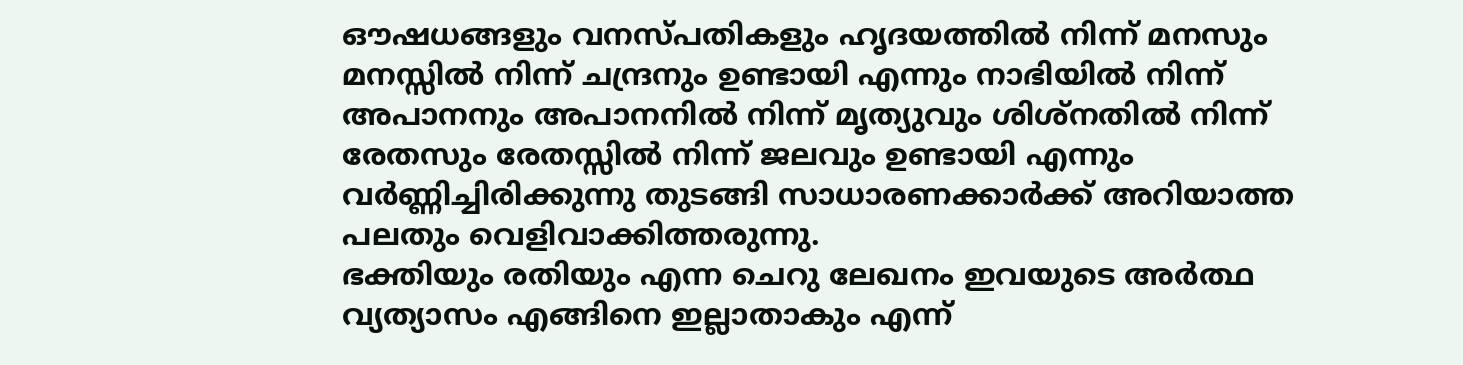ഔഷധങ്ങളും വനസ്പതികളും ഹൃദയത്തില്‍ നിന്ന് മനസും മനസ്സില്‍ നിന്ന് ചന്ദ്രനും ഉണ്ടായി എന്നും നാഭിയില്‍ നിന്ന് അപാനനും അപാനനില്‍ നിന്ന് മൃത്യുവും ശിശ്നതില്‍ നിന്ന് രേതസും രേതസ്സില്‍ നിന്ന് ജലവും ഉണ്ടായി എന്നും വര്‍ണ്ണിച്ചിരിക്കുന്നു തുടങ്ങി സാധാരണക്കാര്‍ക്ക് അറിയാത്ത പലതും വെളിവാക്കിത്തരുന്നു.
ഭക്തിയും രതിയും എന്ന ചെറു ലേഖനം ഇവയുടെ അര്‍ത്ഥ വ്യത്യാസം എങ്ങിനെ ഇല്ലാതാകും എന്ന്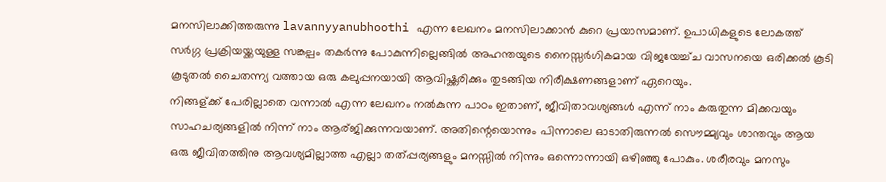മനസിലാക്കിത്തരുന്നു lavannyyanubhoothi എന്ന ലേഖനം മനസിലാക്കാന്‍ കുറെ പ്രയാസമാണ്. ഉപാധികളുടെ ലോകത്ത് സര്‍ഗ്ഗ പ്രക്രിയയ്ക്കയുള്ള സങ്കല്പം തകര്‍ന്നു പോകുന്നില്ലെങ്ങില്‍ അഹന്തയുടെ നൈസ്സര്‍ഗികമായ വിജയേച്ച്ച വാസനയെ ഒരിക്കല്‍ കൂടി കൂടുതല്‍ ചൈതന്ന്യ വത്തായ ഒരു കലുപ്പനയായി ആവിഷ്ക്കരിക്കും തുടങ്ങിയ നിരീക്ഷണങ്ങളാണ് ഏറെയും.
നിങ്ങള്ക്ക് പേരില്ലാതെ വന്നാല്‍ എന്ന ലേഖനം നല്‍കുന്ന പാഠം ഇതാണ്, ജീവിതാവശ്യങ്ങള്‍ എന്ന് നാം കരുതുന്ന മിക്കവയും സാഹചര്യങ്ങളില്‍ നിന്ന് നാം ആര്ജിക്കുന്നവയാണ്. അതിന്റെയൊന്നും പിന്നാലെ ഓടാതിരുന്നല്‍ സൌമ്മ്യവും ശാന്തവും ആയ ഒരു ജീവിതത്തിനു ആവശ്യമില്ലാത്ത എല്ലാ തത്പ്പര്യങ്ങളും മനസ്സില്‍ നിന്നും ഒന്നൊന്നായി ഒഴിഞ്ഞു പോകും. ശരീരവും മനസും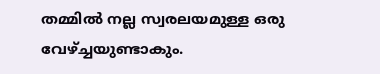തമ്മില്‍ നല്ല സ്വരലയമുള്ള ഒരു വേഴ്ച്ചയുണ്ടാകും.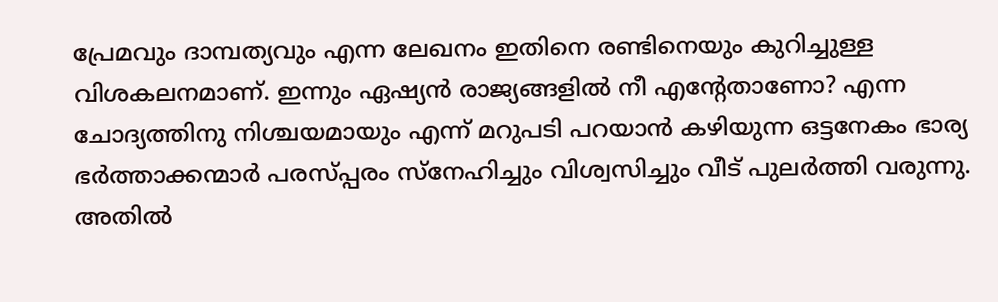പ്രേമവും ദാമ്പത്യവും എന്ന ലേഖനം ഇതിനെ രണ്ടിനെയും കുറിച്ചുള്ള വിശകലനമാണ്. ഇന്നും ഏഷ്യന്‍ രാജ്യങ്ങളില്‍ നീ എന്റേതാണോ? എന്ന ചോദ്യത്തിനു നിശ്ചയമായും എന്ന് മറുപടി പറയാന്‍ കഴിയുന്ന ഒട്ടനേകം ഭാര്യ ഭര്‍ത്താക്കന്മാര്‍ പരസ്പ്പരം സ്നേഹിച്ചും വിശ്വസിച്ചും വീട് പുലര്‍ത്തി വരുന്നു. അതില്‍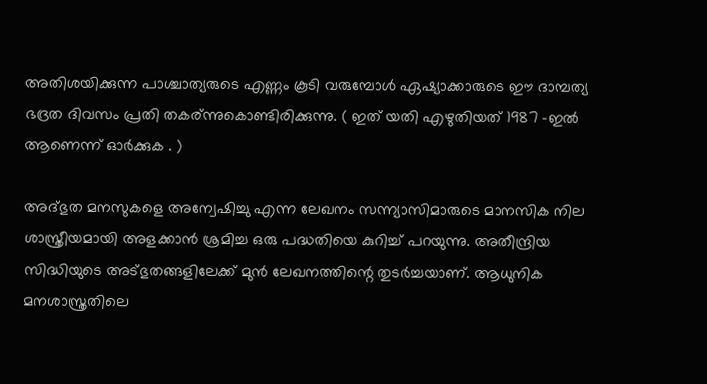അതിശയിക്കുന്ന പാശ്ചാത്യരുടെ എണ്ണം കൂടി വരുമ്പോള്‍ ഏഷ്യാക്കാരുടെ ഈ ദാമ്പത്യ ഭദ്രത ദിവസം പ്രതി തകര്ന്നുകൊണ്ടിരിക്കുന്നു. ( ഇത് യതി എഴുതിയത് 1987 -ഇല്‍ ആണെന്ന് ഓര്‍ക്കുക . )

അദ്ഭുത മനസുകളെ അന്വേഷിച്ചു എന്ന ലേഖനം സന്ന്യാസിമാരുടെ മാനസിക നില ശാസ്ത്രീയമായി അളക്കാന്‍ ശ്രമിച്ച ഒരു പദ്ധതിയെ കുറിച്ച് പറയുന്നു. അതീന്ദ്രിയ സിദ്ധിയുടെ അട്ഭുതങ്ങളിലേക്ക് മുന്‍ ലേഖനത്തിന്റെ തുടര്‍ച്ചയാണ്. ആധുനിക മനശാസ്ത്രതിലെ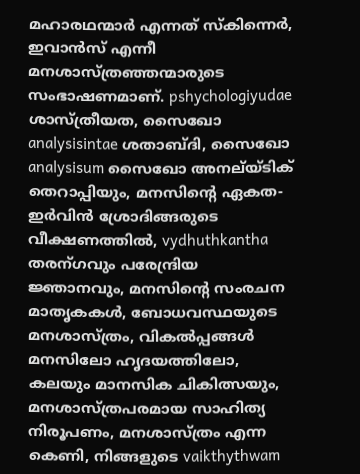മഹാരഥന്മാര്‍ എന്നത് സ്കിന്നെര്‍, ഇവാന്‍സ് എന്നീ മനശാസ്ത്രഞ്ഞന്മാരുടെ സംഭാഷണമാണ്. pshychologiyudae ശാസ്ത്രീയത, സൈഖോ analysisintae ശതാബ്ദി, സൈഖോ analysisum സൈഖോ അനല്യ്ടിക് തെറാപ്പിയും, മനസിന്റെ ഏകത- ഇര്‍വിന്‍ ശ്രോദിങ്ങരുടെ വീക്ഷണത്തില്‍, vydhuthkantha തരന്ഗവും പരേന്ദ്രിയ ജ്ഞാനവും, മനസിന്റെ സംരചന മാതൃകകള്‍, ബോധവസ്ഥയുടെ മനശാസ്ത്രം, വികല്‍പ്പങ്ങള്‍ മനസിലോ ഹൃദയത്തിലോ, കലയും മാനസിക ചികിത്സയും, മനശാസ്ത്രപരമായ സാഹിത്യ നിരൂപണം, മനശാസ്ത്രം എന്ന കെണി, നിങ്ങളുടെ vaikthythwam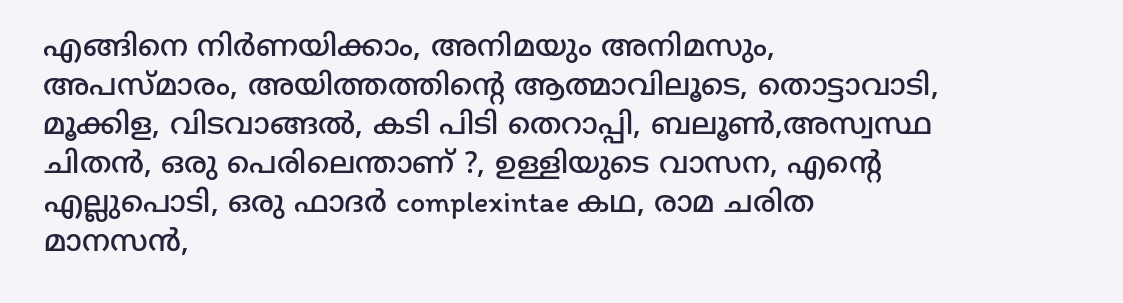എങ്ങിനെ നിര്‍ണയിക്കാം, അനിമയും അനിമസും, അപസ്മാരം, അയിത്തത്തിന്റെ ആത്മാവിലൂടെ, തൊട്ടാവാടി, മൂക്കിള, വിടവാങ്ങല്‍, കടി പിടി തെറാപ്പി, ബലൂണ്‍,അസ്വസ്ഥ ചിതന്‍, ഒരു പെരിലെന്താണ് ?, ഉള്ളിയുടെ വാസന, എന്റെ എല്ലുപൊടി, ഒരു ഫാദര്‍ complexintae കഥ, രാമ ചരിത മാനസന്‍,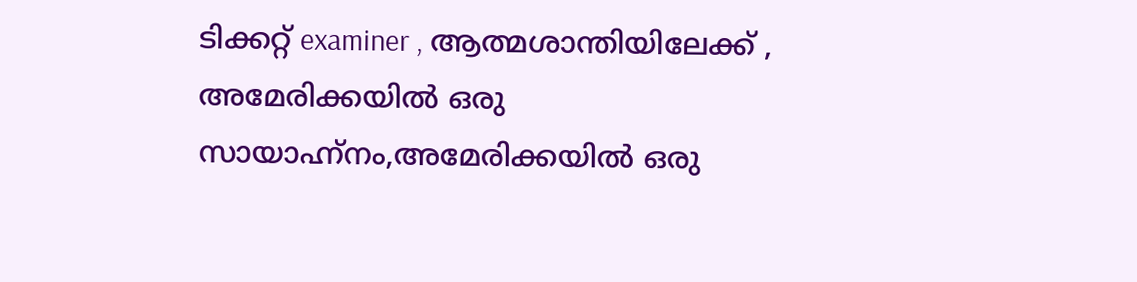ടിക്കറ്റ്‌ examiner , ആത്മശാന്തിയിലേക്ക് , അമേരിക്കയില്‍ ഒരു സായാഹ്ന്നം,അമേരിക്കയില്‍ ഒരു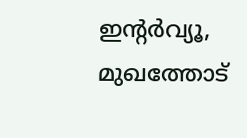ഇന്റര്‍വ്യൂ, മുഖത്തോട്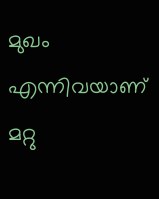മുഖം എന്നിവയാണ് മറ്റു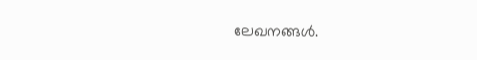ലേഖനങ്ങള്‍.